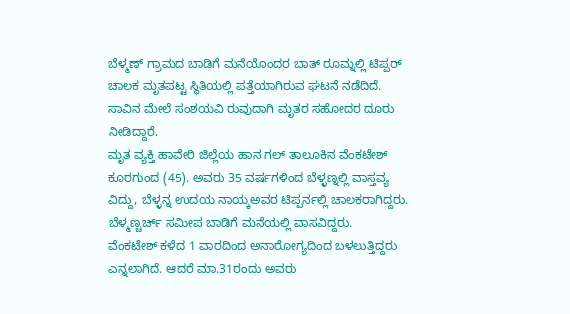ಬೆಳ್ಮಣ್ ಗ್ರಾಮದ ಬಾಡಿಗೆ ಮನೆಯೊಂದರ ಬಾತ್ ರೂಮ್ನಲ್ಲಿ ಟಿಪ್ಪರ್ ಚಾಲಕ ಮೃತಪಟ್ಟ ಸ್ಥಿತಿಯಲ್ಲಿ ಪತ್ತೆಯಾಗಿರುವ ಘಟನೆ ನಡೆದಿದೆ. ಸಾವಿನ ಮೇಲೆ ಸಂಶಯವಿ ರುವುದಾಗಿ ಮೃತರ ಸಹೋದರ ದೂರು ನೀಡಿದ್ದಾರೆ.
ಮೃತ ವ್ಯಕ್ತಿ ಹಾವೇರಿ ಜಿಲ್ಲೆಯ ಹಾನ ಗಲ್ ತಾಲೂಕಿನ ವೆಂಕಟೇಶ್ ಕೂರಗುಂದ (45). ಅವರು 35 ವರ್ಷಗಳಿಂದ ಬೆಳ್ಳಣ್ನಲ್ಲಿ ವಾಸ್ತವ್ಯ ವಿದ್ದು, ಬೆಳ್ಳನ್ನ ಉದಯ ನಾಯ್ಕಅವರ ಟಿಪ್ಪರ್ನಲ್ಲಿ ಚಾಲಕರಾಗಿದ್ದರು. ಬೆಳ್ಮಣ್ಚರ್ಚ್ ಸಮೀಪ ಬಾಡಿಗೆ ಮನೆಯಲ್ಲಿ ವಾಸವಿದ್ದರು.
ವೆಂಕಟೇಶ್ ಕಳೆದ 1 ವಾರದಿಂದ ಅನಾರೋಗ್ಯದಿಂದ ಬಳಲುತ್ತಿದ್ದರು ಎನ್ನಲಾಗಿದೆ. ಆದರೆ ಮಾ.31ರಂದು ಅವರು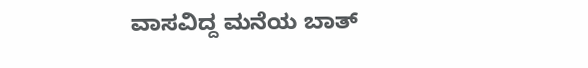ವಾಸವಿದ್ದ ಮನೆಯ ಬಾತ್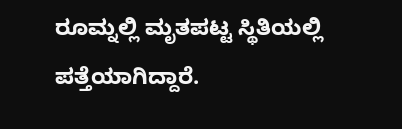ರೂಮ್ನಲ್ಲಿ ಮೃತಪಟ್ಟ ಸ್ಥಿತಿಯಲ್ಲಿ ಪತ್ತೆಯಾಗಿದ್ದಾರೆ.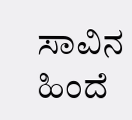ಸಾವಿನ ಹಿಂದೆ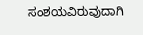ಸಂಶಯವಿರುವುದಾಗಿ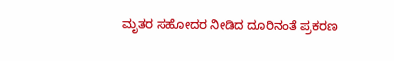ಮೃತರ ಸಹೋದರ ನೀಡಿದ ದೂರಿನಂತೆ ಪ್ರಕರಣ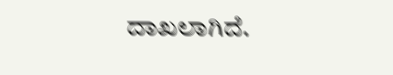ದಾಖಲಾಗಿದೆ.